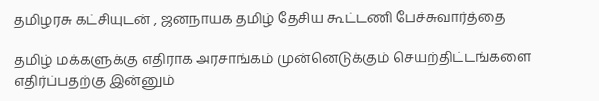தமிழரசு கட்சியுடன் , ஜனநாயக தமிழ் தேசிய கூட்டணி பேச்சுவார்த்தை

தமிழ் மக்களுக்கு எதிராக அரசாங்கம் முன்னெடுக்கும் செயற்திட்டங்களை எதிர்ப்பதற்கு இன்னும்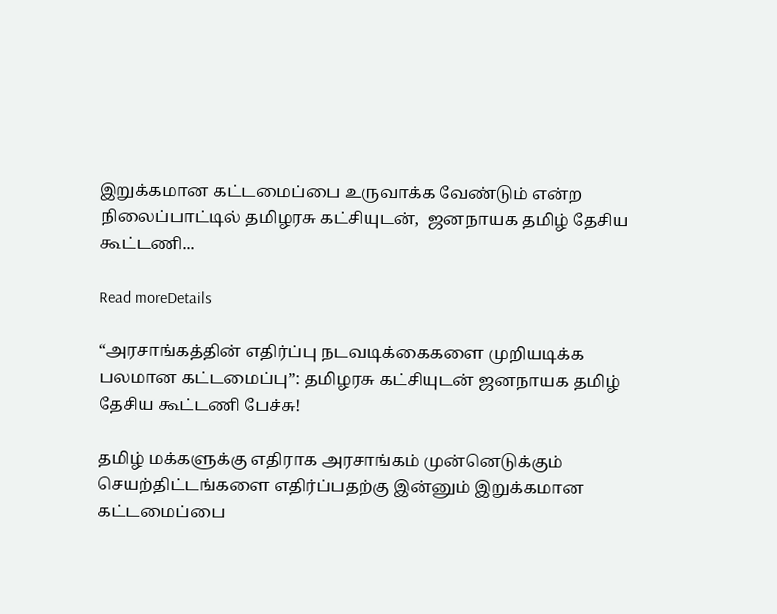இறுக்கமான கட்டமைப்பை உருவாக்க வேண்டும் என்ற நிலைப்பாட்டில் தமிழரசு கட்சியுடன்,  ஜனநாயக தமிழ் தேசிய கூட்டணி...

Read moreDetails

“அரசாங்கத்தின் எதிர்ப்பு நடவடிக்கைகளை முறியடிக்க பலமான கட்டமைப்பு”: தமிழரசு கட்சியுடன் ஜனநாயக தமிழ் தேசிய கூட்டணி பேச்சு!

தமிழ் மக்களுக்கு எதிராக அரசாங்கம் முன்னெடுக்கும் செயற்திட்டங்களை எதிர்ப்பதற்கு இன்னும் இறுக்கமான கட்டமைப்பை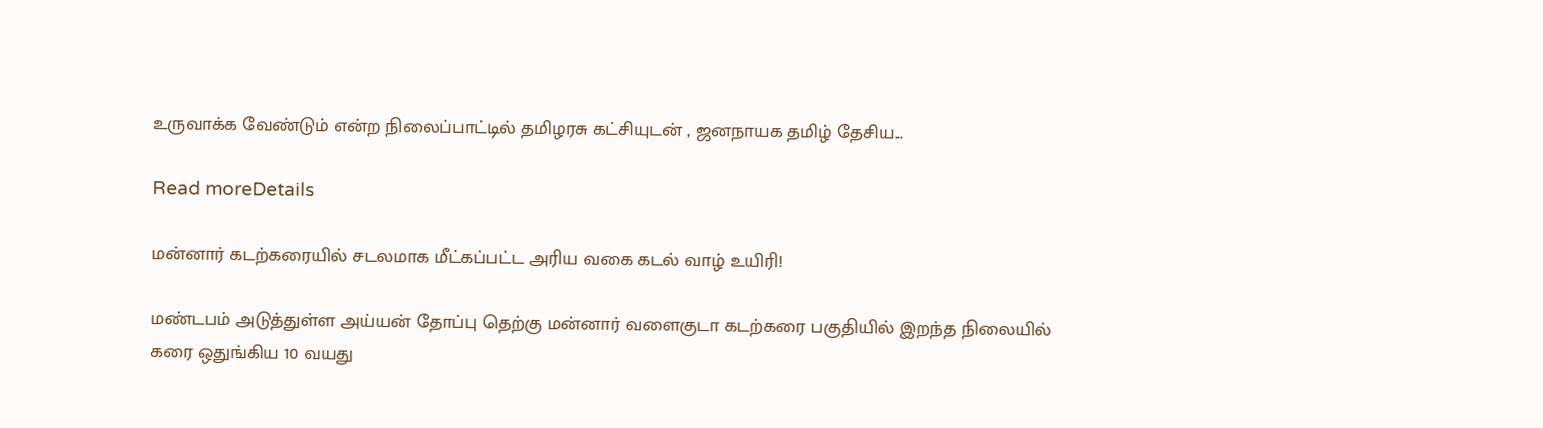உருவாக்க வேண்டும் என்ற நிலைப்பாட்டில் தமிழரசு கட்சியுடன் , ஜனநாயக தமிழ் தேசிய...

Read moreDetails

மன்னார் கடற்கரையில் சடலமாக மீட்கப்பட்ட அரிய வகை கடல் வாழ் உயிரி!

மண்டபம் அடுத்துள்ள அய்யன் தோப்பு தெற்கு மன்னார் வளைகுடா கடற்கரை பகுதியில் இறந்த நிலையில் கரை ஒதுங்கிய 10 வயது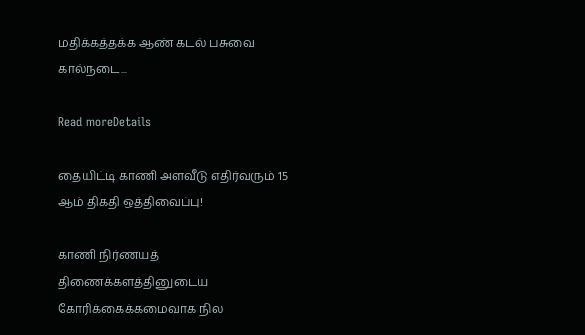மதிக்கத்தக்க ஆண் கடல் பசுவை கால்நடை...

Read moreDetails

தையிட்டி காணி அளவீடு எதிர்வரும் 15 ஆம் திகதி ஒத்திவைப்பு!

காணி நிர்ணயத் திணைக்களத்தினுடைய கோரிக்கைக்கமைவாக நில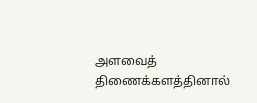அளவைத் திணைக்களத்தினால்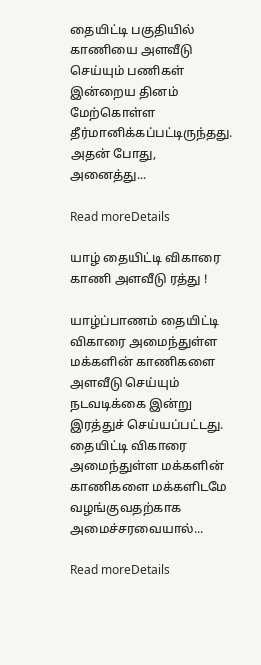தையிட்டி பகுதியில் காணியை அளவீடு செய்யும் பணிகள் இன்றைய தினம் மேற்கொள்ள தீர்மானிக்கப்பட்டிருந்தது. அதன் போது, அனைத்து...

Read moreDetails

யாழ் தையிட்டி விகாரை காணி அளவீடு ரத்து !

யாழ்ப்பாணம் தையிட்டி விகாரை அமைந்துள்ள மக்களின் காணிகளை அளவீடு செய்யும் நடவடிக்கை இன்று இரத்துச் செய்யப்பட்டது. தையிட்டி விகாரை அமைந்துள்ள மக்களின் காணிகளை மக்களிடமே வழங்குவதற்காக அமைச்சரவையால்...

Read moreDetails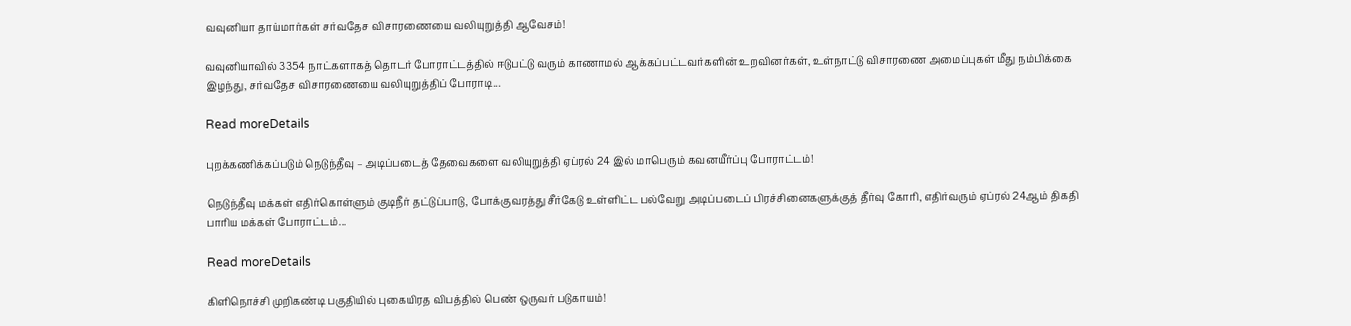வவுனியா தாய்மார்கள் சர்வதேச விசாரணையை வலியுறுத்தி ஆவேசம்!

வவுனியாவில் 3354 நாட்களாகத் தொடர் போராட்டத்தில் ஈடுபட்டு வரும் காணாமல் ஆக்கப்பட்டவர்களின் உறவினர்கள், உள்நாட்டு விசாரணை அமைப்புகள் மீது நம்பிக்கை இழந்து, சர்வதேச விசாரணையை வலியுறுத்திப் போராடி...

Read moreDetails

புறக்கணிக்கப்படும் நெடுந்தீவு – அடிப்படைத் தேவைகளை வலியுறுத்தி ஏப்ரல் 24 இல் மாபெரும் கவனயீர்ப்பு போராட்டம்!

நெடுந்தீவு மக்கள் எதிர்கொள்ளும் குடிநீர் தட்டுப்பாடு, போக்குவரத்து சீர்கேடு உள்ளிட்ட பல்வேறு அடிப்படைப் பிரச்சினைகளுக்குத் தீர்வு கோரி, எதிர்வரும் ஏப்ரல் 24ஆம் திகதி பாரிய மக்கள் போராட்டம்...

Read moreDetails

கிளிநொச்சி முறிகண்டி பகுதியில் புகையிரத விபத்தில் பெண் ஒருவர் படுகாயம்!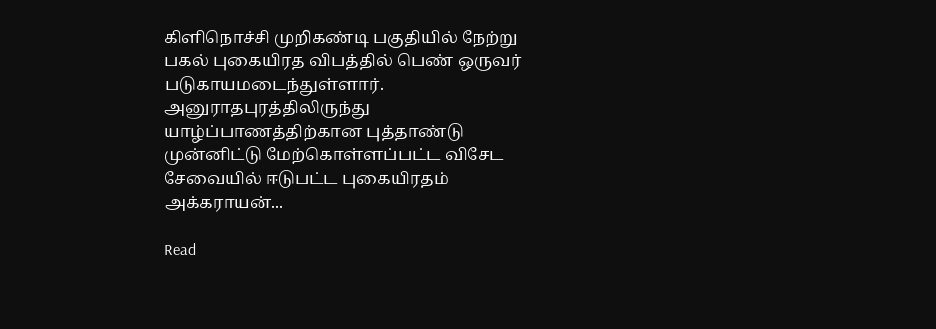கிளிநொச்சி முறிகண்டி பகுதியில் நேற்று பகல் புகையிரத விபத்தில் பெண் ஒருவர் படுகாயமடைந்துள்ளார். அனுராதபுரத்திலிருந்து யாழ்ப்பாணத்திற்கான புத்தாண்டு முன்னிட்டு மேற்கொள்ளப்பட்ட விசேட சேவையில் ஈடுபட்ட புகையிரதம் அக்கராயன்...

Read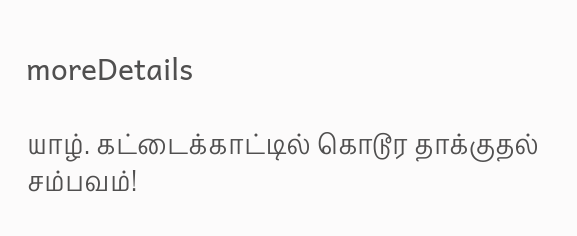moreDetails

யாழ். கட்டைக்காட்டில் கொடூர தாக்குதல் சம்பவம்!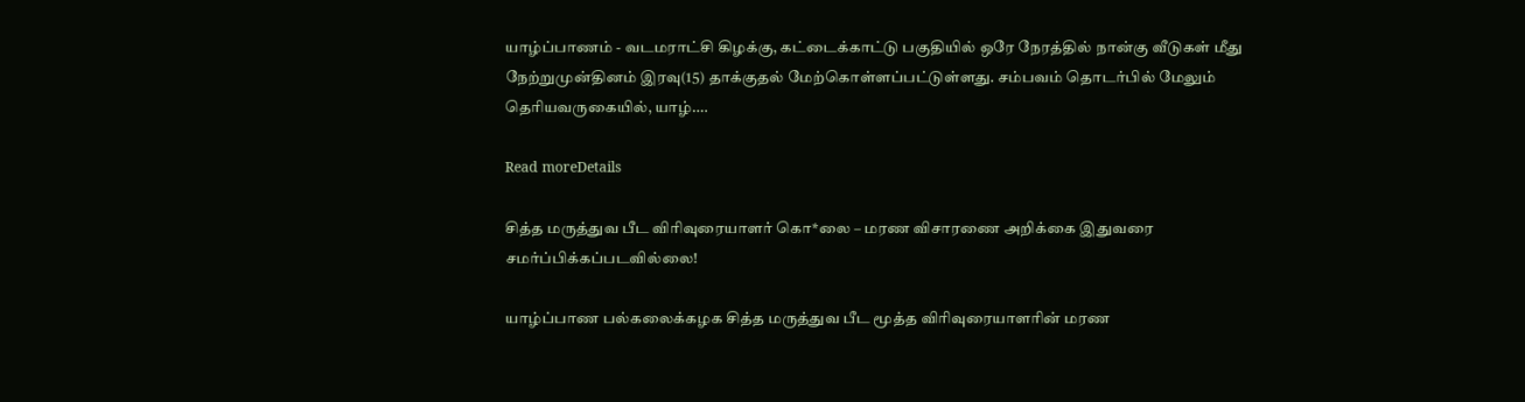யாழ்ப்பாணம் - வடமராட்சி கிழக்கு, கட்டைக்காட்டு பகுதியில் ஒரே நேரத்தில் நான்கு வீடுகள் மீது நேற்றுமுன்தினம் இரவு(15) தாக்குதல் மேற்கொள்ளப்பட்டுள்ளது. சம்பவம் தொடர்பில் மேலும் தெரியவருகையில், யாழ்....

Read moreDetails

சித்த மருத்துவ பீட விரிவுரையாளர் கொ*லை – மரண விசாரணை அறிக்கை இதுவரை சமர்ப்பிக்கப்படவில்லை!

யாழ்ப்பாண பல்கலைக்கழக சித்த மருத்துவ பீட மூத்த விரிவுரையாளரின் மரண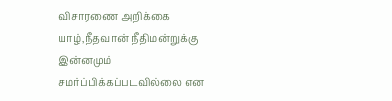விசாரணை அறிக்கை யாழ்,நீதவான் நீதிமன்றுக்கு இன்னமும் சமர்ப்பிக்கப்படவில்லை என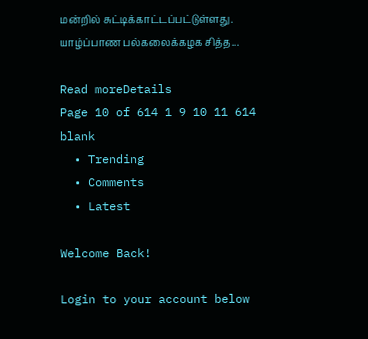மன்றில் சுட்டிக்காட்டப்பட்டுள்ளது. யாழ்ப்பாண பல்கலைக்கழக சித்த...

Read moreDetails
Page 10 of 614 1 9 10 11 614
blank
  • Trending
  • Comments
  • Latest

Welcome Back!

Login to your account below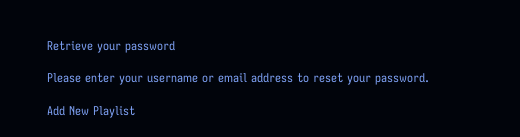Retrieve your password

Please enter your username or email address to reset your password.

Add New Playlist